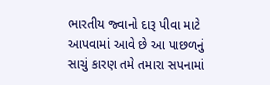ભારતીય જ્વાનો દારૂ પીવા માટે આપવામાં આવે છે આ પાછળનું સાચું કારણ તમે તમારા સપનામાં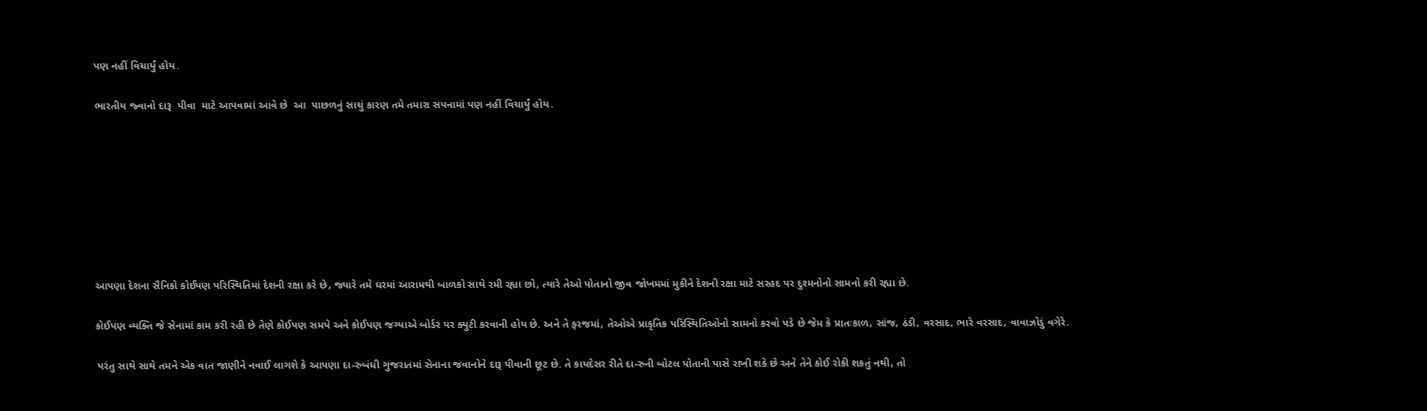પણ નહીં વિચાર્યું હોય.

ભારતીય જ્વાનો દારૂ  પીવા  માટે આપવામાં આવે છે  આ  પાછળનું સાચું કારણ તમે તમારા સપનામાં પણ નહીં વિચાર્યું હોય.








આપણા દેશના સૈનિકો કોઈપણ પરિસ્થિતિમાં દેશની રક્ષા કરે છે, જ્યારે તમે ઘરમાં આરામથી બાળકો સાથે રમી રહ્યા છો, ત્યારે તેઓ પોતાનો જીવ જોખમમાં મુકીને દેશની રક્ષા માટે સરહદ પર દુશ્મનોનો સામનો કરી રહ્યા છે.

કોઈપણ વ્યક્તિ જે સેનામાં કામ કરી રહી છે તેણે કોઈપણ સમયે અને કોઈપણ જગ્યાએ બોર્ડર પર ક્યુટી કરવાની હોય છે. અને તે ફરજમાં, તેઓએ પ્રાકૃતિક પરિસ્થિતિઓનો સામનો કરવો પડે છે જેમ કે પ્રાતઃકાળ, સાંજ, ઠંડી, વરસાદ, ભારે વરસાદ, વાવાઝોડું વગેરે.

 પરંતુ સાથે સાથે તમને એક વાત જાણીને નવાઈ લાગશે કે આપણા દા-રુબંધી ગુજરાતમાં સેનાના જવાનોને દારૂ પીવાની છૂટ છે. તે કાયદેસર રીતે દા-રુની બોટલ પોતાની પાસે રાખી શકે છે અને તેને કોઈ રોકી શકતું નથી, તો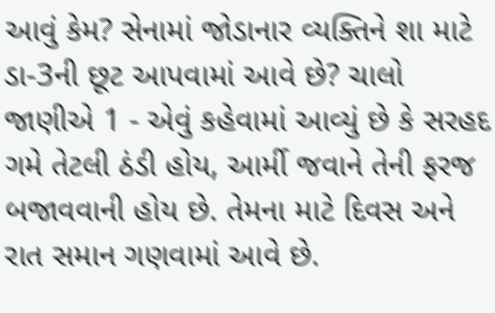આવું કેમ? સેનામાં જોડાનાર વ્યક્તિને શા માટે ડા-3ની છૂટ આપવામાં આવે છે? ચાલો જાણીએ 1 - એવું કહેવામાં આવ્યું છે કે સરહદ ગમે તેટલી ઠંડી હોય, આર્મી જવાને તેની ફરજ બજાવવાની હોય છે. તેમના માટે દિવસ અને રાત સમાન ગણવામાં આવે છે.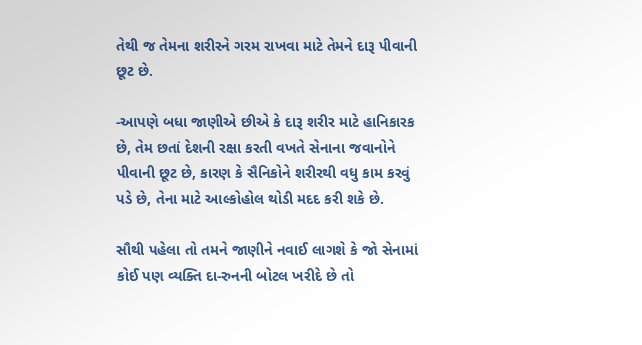તેથી જ તેમના શરીરને ગરમ રાખવા માટે તેમને દારૂ પીવાની છૂટ છે.

-આપણે બધા જાણીએ છીએ કે દારૂ શરીર માટે હાનિકારક છે, તેમ છતાં દેશની રક્ષા કરતી વખતે સેનાના જવાનોને પીવાની છૂટ છે, કારણ કે સૈનિકોને શરીરથી વધુ કામ કરવું પડે છે, તેના માટે આલ્કોહોલ થોડી મદદ કરી શકે છે.

સૌથી પહેલા તો તમને જાણીને નવાઈ લાગશે કે જો સેનામાં કોઈ પણ વ્યક્તિ દા-રુનની બોટલ ખરીદે છે તો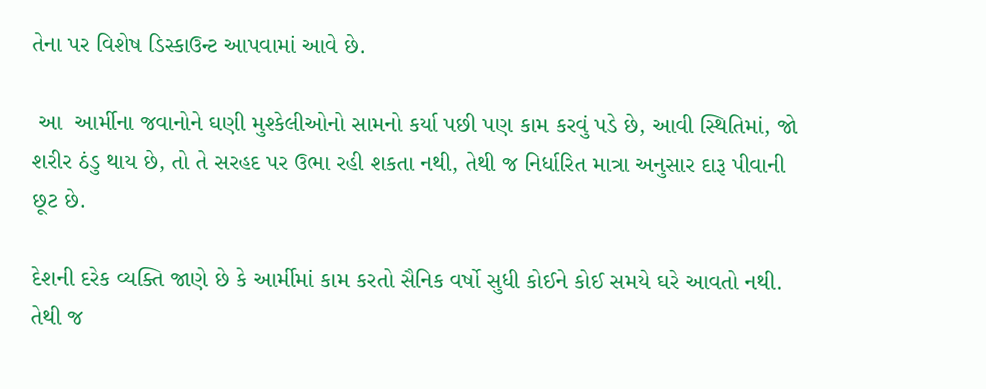તેના પર વિશેષ ડિસ્કાઉન્ટ આપવામાં આવે છે.

 આ  આર્મીના જવાનોને ઘણી મુશ્કેલીઓનો સામનો કર્યા પછી પણ કામ કરવું પડે છે, આવી સ્થિતિમાં, જો શરીર ઠંડુ થાય છે, તો તે સરહદ પર ઉભા રહી શકતા નથી, તેથી જ નિર્ધારિત માત્રા અનુસાર દારૂ પીવાની છૂટ છે.

દેશની દરેક વ્યક્તિ જાણે છે કે આર્મીમાં કામ કરતો સૈનિક વર્ષો સુધી કોઈને કોઈ સમયે ઘરે આવતો નથી. તેથી જ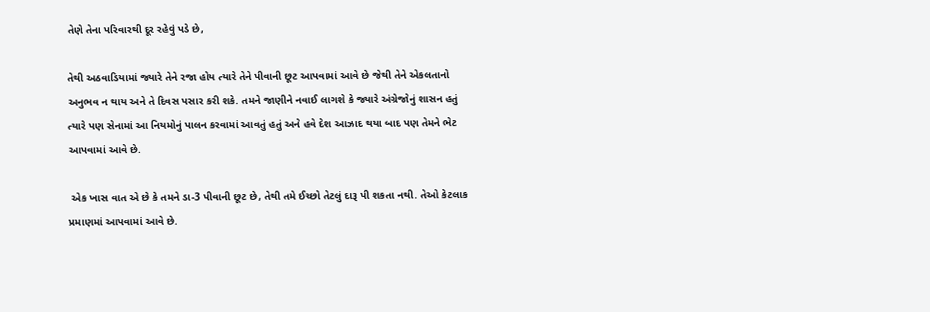તેણે તેના પરિવારથી દૂર રહેવું પડે છે,

તેથી અઠવાડિયામાં જ્યારે તેને રજા હોય ત્યારે તેને પીવાની છૂટ આપવામાં આવે છે જેથી તેને એકલતાનો અનુભવ ન થાય અને તે દિવસ પસાર કરી શકે. તમને જાણીને નવાઈ લાગશે કે જ્યારે અંગ્રેજોનું શાસન હતું ત્યારે પણ સેનામાં આ નિયમોનું પાલન કરવામાં આવતું હતું અને હવે દેશ આઝાદ થયા બાદ પણ તેમને ભેટ આપવામાં આવે છે.

 એક ખાસ વાત એ છે કે તમને ડા-3 પીવાની છૂટ છે, તેથી તમે ઈચ્છો તેટલું દારૂ પી શકતા નથી. તેઓ કેટલાક પ્રમાણમાં આપવામાં આવે છે.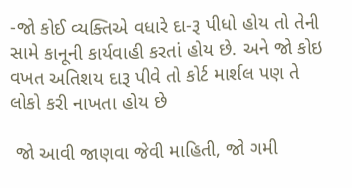-જો કોઈ વ્યક્તિએ વધારે દા-રૂ પીધો હોય તો તેની સામે કાનૂની કાર્યવાહી કરતાં હોય છે. અને જો કોઇ વખત અતિશય દારૂ પીવે તો કોર્ટ માર્શલ પણ તે લોકો કરી નાખતા હોય છે

 જો આવી જાણવા જેવી માહિતી, જો ગમી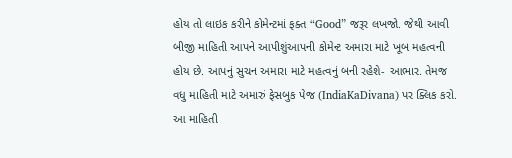હોય તો લાઇક કરીને કોમેન્ટમાં ફક્ત “Good” જરૂર લખજો. જેથી આવી બીજી માહિતી આપને આપીશુંઆપની કોમેન્ટ અમારા માટે ખૂબ મહત્વની હોય છે. આપનું સુચન અમારા માટે મહત્વનું બની રહેશે- આભાર. તેમજ વધુ માહિતી માટે અમારું ફેસબુક પેજ (IndiaKaDivana) પર ક્લિક કરો. આ માહિતી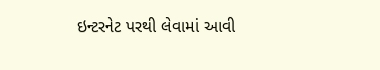ઇન્ટરનેટ પરથી લેવામાં આવી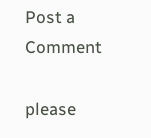Post a Comment

please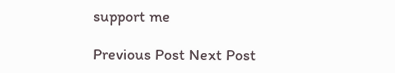support me

Previous Post Next Post